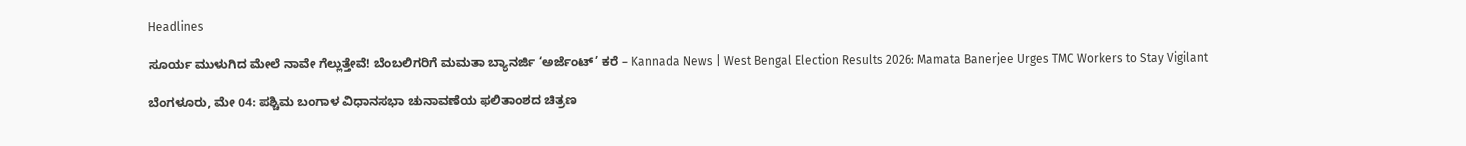Headlines

ಸೂರ್ಯ ಮುಳುಗಿದ ಮೇಲೆ ನಾವೇ ಗೆಲ್ಲುತ್ತೇವೆ! ಬೆಂಬಲಿಗರಿಗೆ ಮಮತಾ ಬ್ಯಾನರ್ಜಿ ‘ಅರ್ಜೆಂಟ್’ ಕರೆ – Kannada News | West Bengal Election Results 2026: Mamata Banerjee Urges TMC Workers to Stay Vigilant

ಬೆಂಗಳೂರು, ಮೇ 04: ಪಶ್ಚಿಮ ಬಂಗಾಳ ವಿಧಾನಸಭಾ ಚುನಾವಣೆಯ ಫಲಿತಾಂಶದ ಚಿತ್ರಣ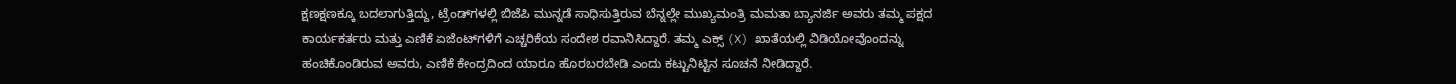ಕ್ಷಣಕ್ಷಣಕ್ಕೂ ಬದಲಾಗುತ್ತಿದ್ದು, ಟ್ರೆಂಡ್‌ಗಳಲ್ಲಿ ಬಿಜೆಪಿ ಮುನ್ನಡೆ ಸಾಧಿಸುತ್ತಿರುವ ಬೆನ್ನಲ್ಲೇ ಮುಖ್ಯಮಂತ್ರಿ ಮಮತಾ ಬ್ಯಾನರ್ಜಿ ಅವರು ತಮ್ಮ ಪಕ್ಷದ ಕಾರ್ಯಕರ್ತರು ಮತ್ತು ಎಣಿಕೆ ಏಜೆಂಟ್‌ಗಳಿಗೆ ಎಚ್ಚರಿಕೆಯ ಸಂದೇಶ ರವಾನಿಸಿದ್ದಾರೆ. ತಮ್ಮ ಎಕ್ಸ್ (X) ಖಾತೆಯಲ್ಲಿ ವಿಡಿಯೋವೊಂದನ್ನು ಹಂಚಿಕೊಂಡಿರುವ ಅವರು, ಎಣಿಕೆ ಕೇಂದ್ರದಿಂದ ಯಾರೂ ಹೊರಬರಬೇಡಿ ಎಂದು ಕಟ್ಟುನಿಟ್ಟಿನ ಸೂಚನೆ ನೀಡಿದ್ದಾರೆ.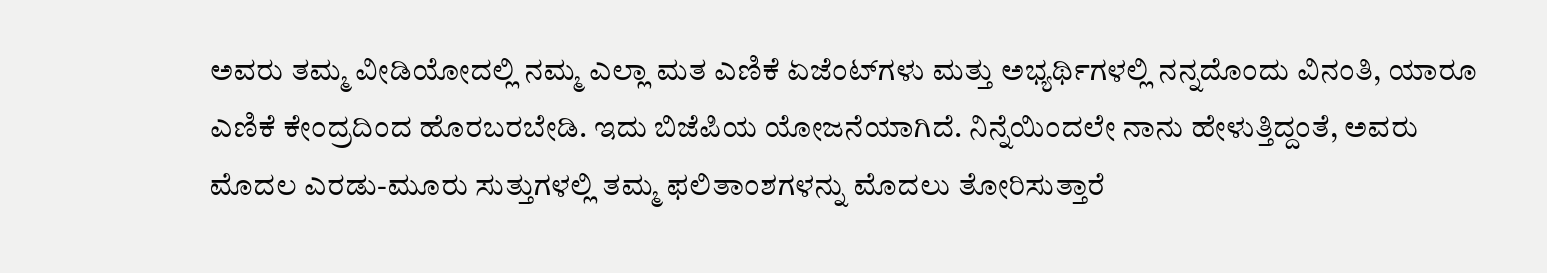ಅವರು ತಮ್ಮ ವೀಡಿಯೋದಲ್ಲಿ ನಮ್ಮ ಎಲ್ಲಾ ಮತ ಎಣಿಕೆ ಏಜೆಂಟ್‌ಗಳು ಮತ್ತು ಅಭ್ಯರ್ಥಿಗಳಲ್ಲಿ ನನ್ನದೊಂದು ವಿನಂತಿ, ಯಾರೂ ಎಣಿಕೆ ಕೇಂದ್ರದಿಂದ ಹೊರಬರಬೇಡಿ. ಇದು ಬಿಜೆಪಿಯ ಯೋಜನೆಯಾಗಿದೆ. ನಿನ್ನೆಯಿಂದಲೇ ನಾನು ಹೇಳುತ್ತಿದ್ದಂತೆ, ಅವರು ಮೊದಲ ಎರಡು-ಮೂರು ಸುತ್ತುಗಳಲ್ಲಿ ತಮ್ಮ ಫಲಿತಾಂಶಗಳನ್ನು ಮೊದಲು ತೋರಿಸುತ್ತಾರೆ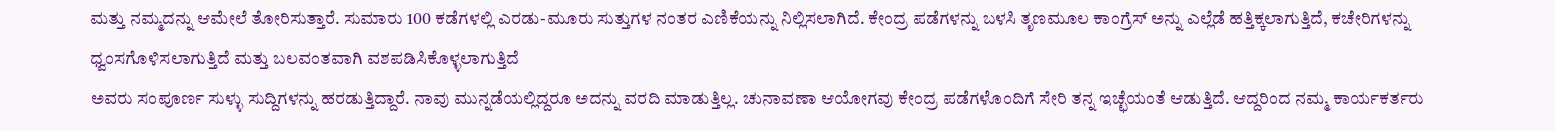ಮತ್ತು ನಮ್ಮದನ್ನು ಆಮೇಲೆ ತೋರಿಸುತ್ತಾರೆ. ಸುಮಾರು 100 ಕಡೆಗಳಲ್ಲಿ ಎರಡು-ಮೂರು ಸುತ್ತುಗಳ ನಂತರ ಎಣಿಕೆಯನ್ನು ನಿಲ್ಲಿಸಲಾಗಿದೆ. ಕೇಂದ್ರ ಪಡೆಗಳನ್ನು ಬಳಸಿ ತೃಣಮೂಲ ಕಾಂಗ್ರೆಸ್ ಅನ್ನು ಎಲ್ಲೆಡೆ ಹತ್ತಿಕ್ಕಲಾಗುತ್ತಿದೆ, ಕಚೇರಿಗಳನ್ನು ಧ್ವಂಸಗೊಳಿಸಲಾಗುತ್ತಿದೆ ಮತ್ತು ಬಲವಂತವಾಗಿ ವಶಪಡಿಸಿಕೊಳ್ಳಲಾಗುತ್ತಿದೆ
ಅವರು ಸಂಪೂರ್ಣ ಸುಳ್ಳು ಸುದ್ದಿಗಳನ್ನು ಹರಡುತ್ತಿದ್ದಾರೆ. ನಾವು ಮುನ್ನಡೆಯಲ್ಲಿದ್ದರೂ ಅದನ್ನು ವರದಿ ಮಾಡುತ್ತಿಲ್ಲ. ಚುನಾವಣಾ ಆಯೋಗವು ಕೇಂದ್ರ ಪಡೆಗಳೊಂದಿಗೆ ಸೇರಿ ತನ್ನ ಇಚ್ಛೆಯಂತೆ ಆಡುತ್ತಿದೆ. ಆದ್ದರಿಂದ ನಮ್ಮ ಕಾರ್ಯಕರ್ತರು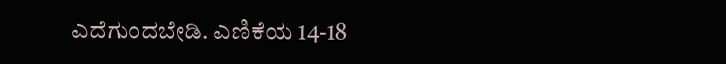ಎದೆಗುಂದಬೇಡಿ. ಎಣಿಕೆಯ 14-18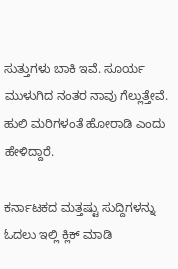ಸುತ್ತುಗಳು ಬಾಕಿ ಇವೆ. ಸೂರ್ಯ ಮುಳುಗಿದ ನಂತರ ನಾವು ಗೆಲ್ಲುತ್ತೇವೆ. ಹುಲಿ ಮರಿಗಳಂತೆ ಹೋರಾಡಿ ಎಂದು ಹೇಳಿದ್ದಾರೆ.

ಕರ್ನಾಟಕದ ಮತ್ತಷ್ಟು ಸುದ್ದಿಗಳನ್ನು ಓದಲು ಇಲ್ಲಿ ಕ್ಲಿಕ್ ಮಾಡಿ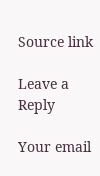Source link

Leave a Reply

Your email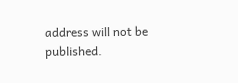address will not be published.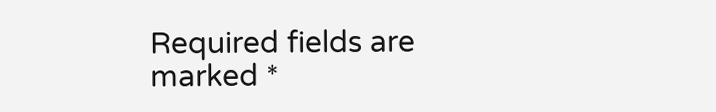Required fields are marked *